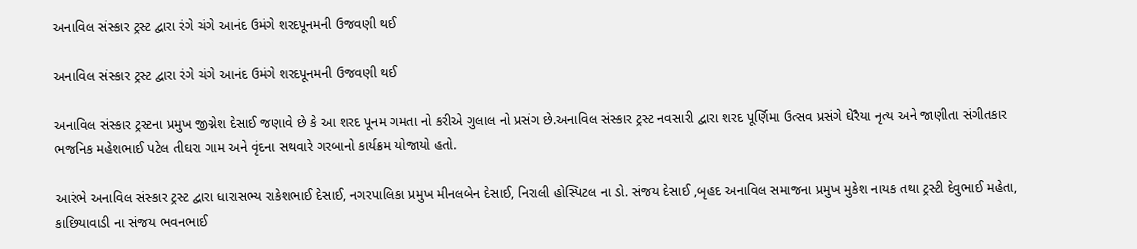અનાવિલ સંસ્કાર ટ્રસ્ટ દ્વારા રંગે ચંગે આનંદ ઉમંગે શરદપૂનમની ઉજવણી થઈ

અનાવિલ સંસ્કાર ટ્રસ્ટ દ્વારા રંગે ચંગે આનંદ ઉમંગે શરદપૂનમની ઉજવણી થઈ

અનાવિલ સંસ્કાર ટ્રસ્ટના પ્રમુખ જીગ્નેશ દેસાઈ જણાવે છે કે આ શરદ પૂનમ ગમતા નો કરીએ ગુલાલ નો પ્રસંગ છે.અનાવિલ સંસ્કાર ટ્રસ્ટ નવસારી દ્વારા શરદ પૂર્ણિમા ઉત્સવ પ્રસંગે ઘેરૈયા નૃત્ય અને જાણીતા સંગીતકાર ભજનિક મહેશભાઈ પટેલ તીઘરા ગામ અને વૃંદના સથવારે ગરબાનો કાર્યક્રમ યોજાયો હતો.

આરંભે અનાવિલ સંસ્કાર ટ્રસ્ટ દ્વારા ધારાસભ્ય રાકેશભાઈ દેસાઈ, નગરપાલિકા પ્રમુખ મીનલબેન દેસાઈ, નિરાલી હોસ્પિટલ ના ડો. સંજય દેસાઈ ,બૃહદ અનાવિલ સમાજના પ્રમુખ મુકેશ નાયક તથા ટ્રસ્ટી દેવુભાઈ મહેતા, કાછિયાવાડી ના સંજય ભવનભાઈ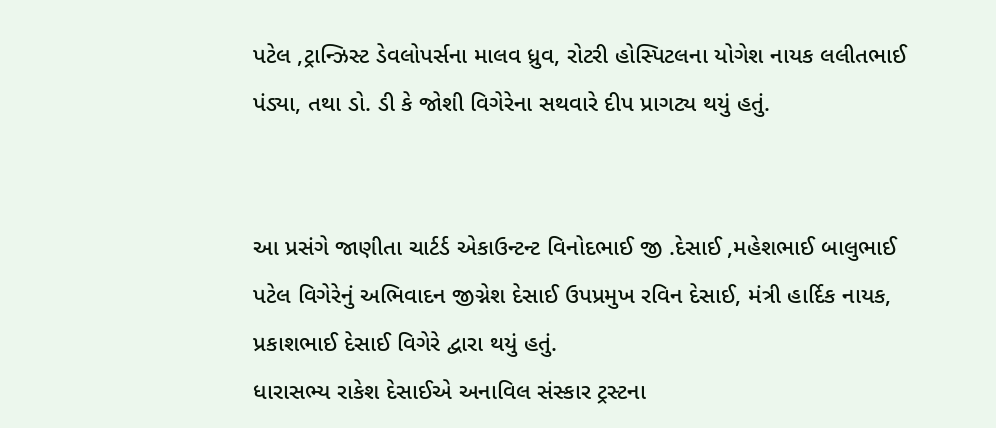પટેલ ,ટ્રાન્ઝિસ્ટ ડેવલોપર્સના માલવ ધ્રુવ, રોટરી હોસ્પિટલના યોગેશ નાયક લલીતભાઈ પંડ્યા, તથા ડો. ડી કે જોશી વિગેરેના સથવારે દીપ પ્રાગટ્ય થયું હતું.


આ પ્રસંગે જાણીતા ચાર્ટર્ડ એકાઉન્ટન્ટ વિનોદભાઈ જી .દેસાઈ ,મહેશભાઈ બાલુભાઈ પટેલ વિગેરેનું અભિવાદન જીગ્નેશ દેસાઈ ઉપપ્રમુખ રવિન દેસાઈ, મંત્રી હાર્દિક નાયક, પ્રકાશભાઈ દેસાઈ વિગેરે દ્વારા થયું હતું.
ધારાસભ્ય રાકેશ દેસાઈએ અનાવિલ સંસ્કાર ટ્રસ્ટના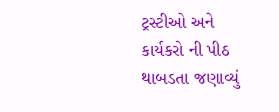ટ્રસ્ટીઓ અને કાર્યકરો ની પીઠ થાબડતા જણાવ્યું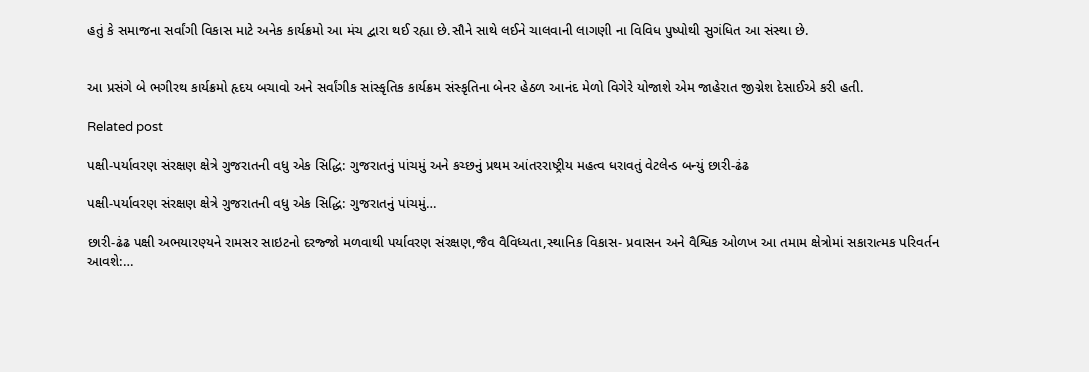હતું કે સમાજના સર્વાંગી વિકાસ માટે અનેક કાર્યક્રમો આ મંચ દ્વારા થઈ રહ્યા છે.સૌને સાથે લઈને ચાલવાની લાગણી ના વિવિધ પુષ્પોથી સુગંધિત આ સંસ્થા છે.


આ પ્રસંગે બે ભગીરથ કાર્યક્રમો હૃદય બચાવો અને સર્વાંગીક સાંસ્કૃતિક કાર્યક્રમ સંસ્કૃતિના બેનર હેઠળ આનંદ મેળો વિગેરે યોજાશે એમ જાહેરાત જીગ્નેશ દેસાઈએ કરી હતી.

Related post

પક્ષી-પર્યાવરણ સંરક્ષણ ક્ષેત્રે ગુજરાતની વધુ એક સિદ્ધિ: ગુજરાતનું પાંચમું અને કચ્છનું પ્રથમ આંતરરાષ્ટ્રીય મહત્વ ધરાવતું વેટલેન્ડ બન્યું છારી-ઢંઢ

પક્ષી-પર્યાવરણ સંરક્ષણ ક્ષેત્રે ગુજરાતની વધુ એક સિદ્ધિ: ગુજરાતનું પાંચમું…

છારી-ઢંઢ પક્ષી અભયારણ્યને રામસર સાઇટનો દરજ્જો મળવાથી પર્યાવરણ સંરક્ષણ,જૈવ વૈવિધ્યતા,સ્થાનિક વિકાસ- પ્રવાસન અને વૈશ્વિક ઓળખ આ તમામ ક્ષેત્રોમાં સકારાત્મક પરિવર્તન આવશે:…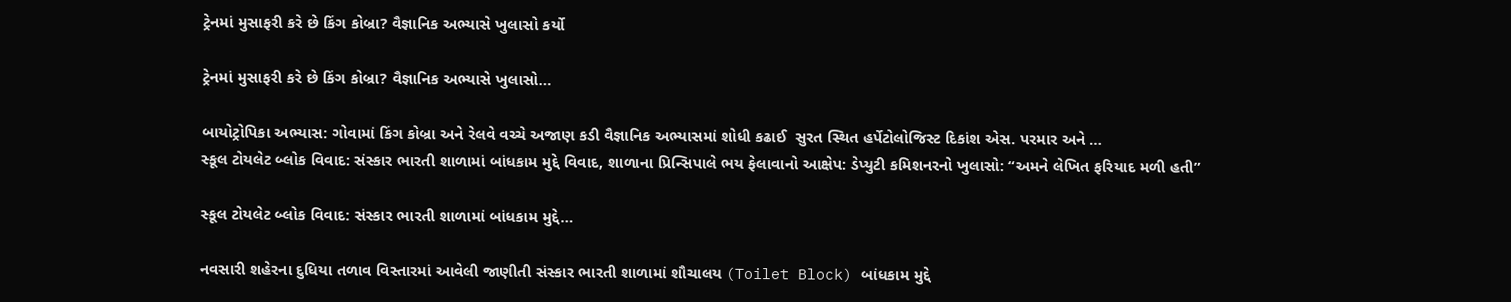ટ્રેનમાં મુસાફરી કરે છે કિંગ કોબ્રા? વૈજ્ઞાનિક અભ્યાસે ખુલાસો કર્યો

ટ્રેનમાં મુસાફરી કરે છે કિંગ કોબ્રા? વૈજ્ઞાનિક અભ્યાસે ખુલાસો…

બાયોટ્રોપિકા અભ્યાસ: ગોવામાં કિંગ કોબ્રા અને રેલવે વચ્ચે અજાણ કડી વૈજ્ઞાનિક અભ્યાસમાં શોધી કઢાઈ  સુરત સ્થિત હર્પેટોલોજિસ્ટ દિકાંશ એસ. પરમાર અને …
સ્કૂલ ટોયલેટ બ્લોક વિવાદ: સંસ્કાર ભારતી શાળામાં બાંધકામ મુદ્દે વિવાદ, શાળાના પ્રિન્સિપાલે ભય ફેલાવાનો આક્ષેપ: ડેપ્યુટી કમિશનરનો ખુલાસો: “અમને લેખિત ફરિયાદ મળી હતી”

સ્કૂલ ટોયલેટ બ્લોક વિવાદ: સંસ્કાર ભારતી શાળામાં બાંધકામ મુદ્દે…

નવસારી શહેરના દુધિયા તળાવ વિસ્તારમાં આવેલી જાણીતી સંસ્કાર ભારતી શાળામાં શૌચાલય (Toilet Block) બાંધકામ મુદ્દે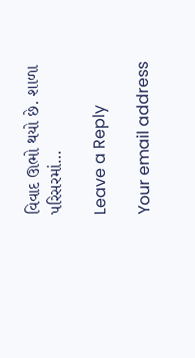વિવાદ ઊભો થયો છે. શાળા પરિસરમાં…

Leave a Reply

Your email address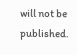will not be published.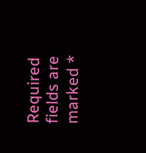Required fields are marked *